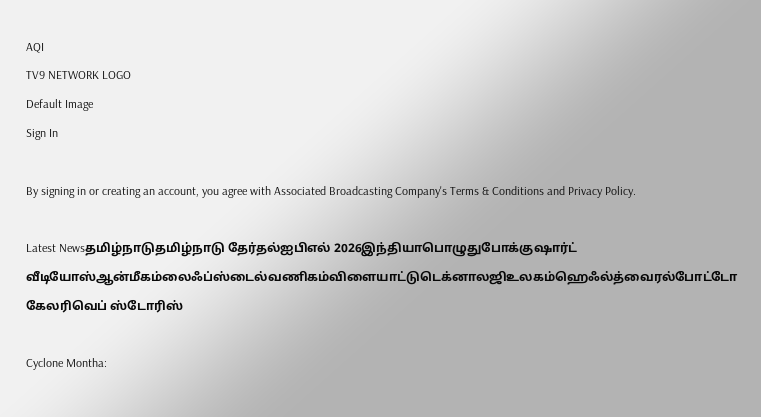AQI
TV9 NETWORK LOGO
Default Image
Sign In

By signing in or creating an account, you agree with Associated Broadcasting Company's Terms & Conditions and Privacy Policy.

Latest Newsதமிழ்நாடுதமிழ்நாடு தேர்தல்ஐபிஎல் 2026இந்தியாபொழுதுபோக்குஷார்ட் வீடியோஸ்ஆன்மீகம்லைஃப்ஸ்டைல்வணிகம்விளையாட்டுடெக்னாலஜிஉலகம்ஹெஃல்த்வைரல்போட்டோ கேலரிவெப் ஸ்டோரிஸ்

Cyclone Montha: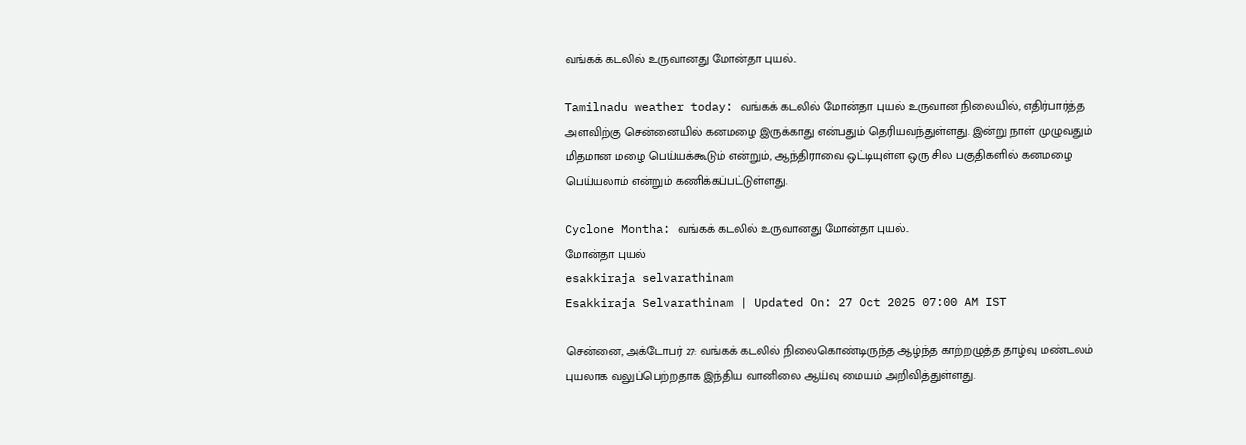வங்கக் கடலில் உருவானது மோன்தா புயல்..

Tamilnadu weather today: வங்கக் கடலில் மோன்தா புயல் உருவான நிலையில், எதிர்பார்த்த அளவிற்கு சென்னையில் கனமழை இருக்காது என்பதும் தெரியவந்துள்ளது. இன்று நாள் முழுவதும் மிதமான மழை பெய்யக்கூடும் என்றும், ஆந்திராவை ஒட்டியுள்ள ஒரு சில பகுதிகளில் கனமழை பெய்யலாம் என்றும் கணிக்கப்பட்டுள்ளது.

Cyclone Montha: வங்கக் கடலில் உருவானது மோன்தா புயல்..
மோன்தா புயல்
esakkiraja selvarathinam
Esakkiraja Selvarathinam | Updated On: 27 Oct 2025 07:00 AM IST

சென்னை, அக்டோபர் 27: வங்கக் கடலில் நிலைகொண்டிருந்த ஆழ்ந்த காற்றழுத்த தாழ்வு மண்டலம் புயலாக வலுப்பெற்றதாக இந்திய வானிலை ஆய்வு மையம் அறிவித்துள்ளது.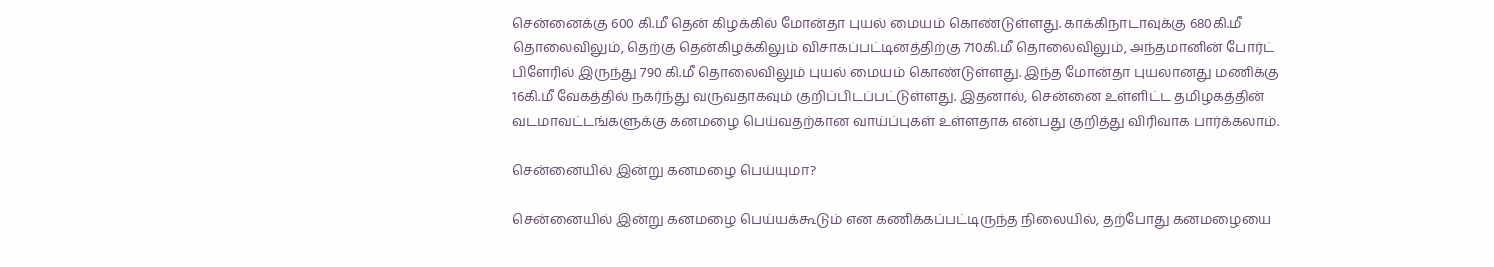சென்னைக்கு 600 கி.மீ தென் கிழக்கில் மோன்தா புயல் மையம் கொண்டுள்ளது. காக்கிநாடாவுக்கு 680கி.மீ தொலைவிலும், தெற்கு தென்கிழக்கிலும் விசாகப்பட்டினத்திற்கு 710கி.மீ தொலைவிலும், அந்தமானின் போர்ட் பிளேரில் இருந்து 790 கி.மீ தொலைவிலும் புயல் மையம் கொண்டுள்ளது. இந்த மோன்தா புயலானது மணிக்கு 16கி.மீ வேகத்தில் நகர்ந்து வருவதாகவும் குறிப்பிடப்பட்டுள்ளது. இதனால், சென்னை உள்ளிட்ட தமிழகத்தின் வடமாவட்டங்களுக்கு கனமழை பெய்வதற்கான வாய்ப்புகள் உள்ளதாக என்பது குறித்து விரிவாக பார்க்கலாம்.

சென்னையில் இன்று கனமழை பெய்யுமா?

சென்னையில் இன்று கனமழை பெய்யக்கூடும் என கணிக்கப்பட்டிருந்த நிலையில், தற்போது கனமழையை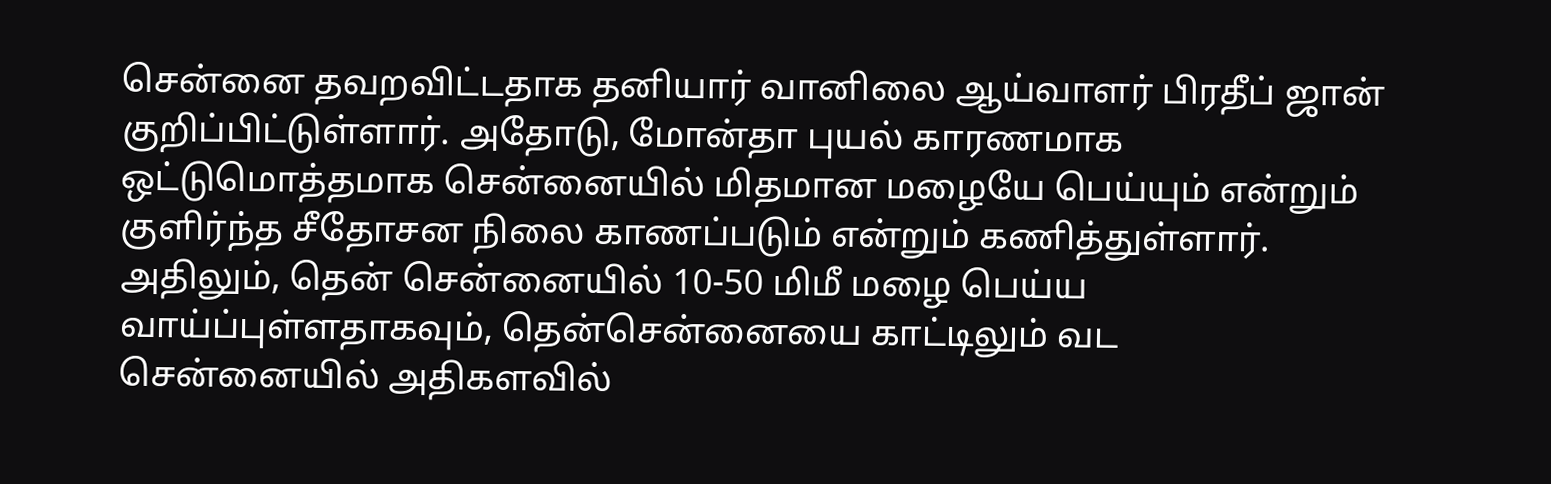சென்னை தவறவிட்டதாக தனியார் வானிலை ஆய்வாளர் பிரதீப் ஜான் குறிப்பிட்டுள்ளார். அதோடு, மோன்தா புயல் காரணமாக ஒட்டுமொத்தமாக சென்னையில் மிதமான மழையே பெய்யும் என்றும் குளிர்ந்த சீதோசன நிலை காணப்படும் என்றும் கணித்துள்ளார். அதிலும், தென் சென்னையில் 10-50 மிமீ மழை பெய்ய வாய்ப்புள்ளதாகவும், தென்சென்னையை காட்டிலும் வட சென்னையில் அதிகளவில்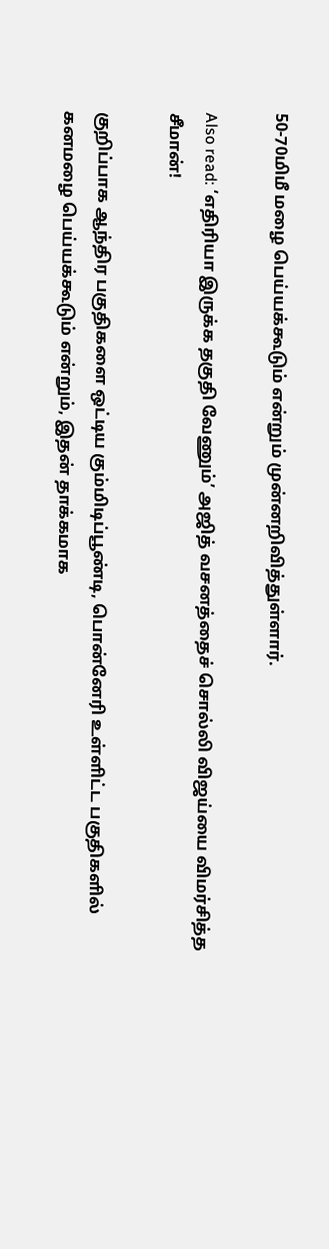50-70மிமீ மழை பெய்யக்கூடும் என்றும் முன்னறிவித்துள்ளார்.

Also read: ‘எதிரியா இருக்க தகுதி வேணும்’ அஜித் வசனத்தைச் சொல்லி விஜய்யை விமர்சித்த சீமான்!

குறிப்பாக ஆந்திர பகுதிகளை ஒட்டிய கும்மிடிப்பூண்டி, பொன்னேரி உள்ளிட்ட பகுதிகளில் கனமழை பெய்யக்கூடும் என்றும், இதன் தாக்கமாக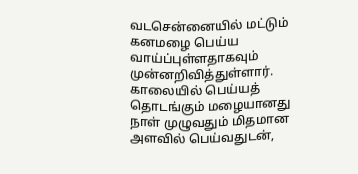வடசென்னையில் மட்டும் கனமழை பெய்ய வாய்ப்புள்ளதாகவும் முன்னறிவித்துள்ளார். காலையில் பெய்யத் தொடங்கும் மழையானது நாள் முழுவதும் மிதமான அளவில் பெய்வதுடன்,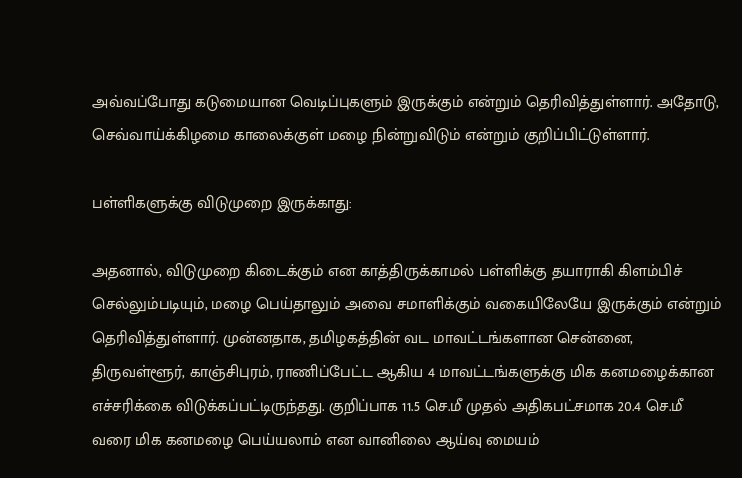அவ்வப்போது கடுமையான வெடிப்புகளும் இருக்கும் என்றும் தெரிவித்துள்ளார். அதோடு, செவ்வாய்க்கிழமை காலைக்குள் மழை நின்றுவிடும் என்றும் குறிப்பிட்டுள்ளார்.

பள்ளிகளுக்கு விடுமுறை இருக்காது:

அதனால், விடுமுறை கிடைக்கும் என காத்திருக்காமல் பள்ளிக்கு தயாராகி கிளம்பிச் செல்லும்படியும், மழை பெய்தாலும் அவை சமாளிக்கும் வகையிலேயே இருக்கும் என்றும் தெரிவித்துள்ளார். முன்னதாக, தமிழகத்தின் வட மாவட்டங்களான சென்னை, திருவள்ளூர், காஞ்சிபுரம், ராணிப்பேட்ட ஆகிய 4 மாவட்டங்களுக்கு மிக கனமழைக்கான எச்சரிக்கை விடுக்கப்பட்டிருந்தது. குறிப்பாக 11.5 செ.மீ முதல் அதிகபட்சமாக 20.4 செ.மீ வரை மிக கனமழை பெய்யலாம் என வானிலை ஆய்வு மையம்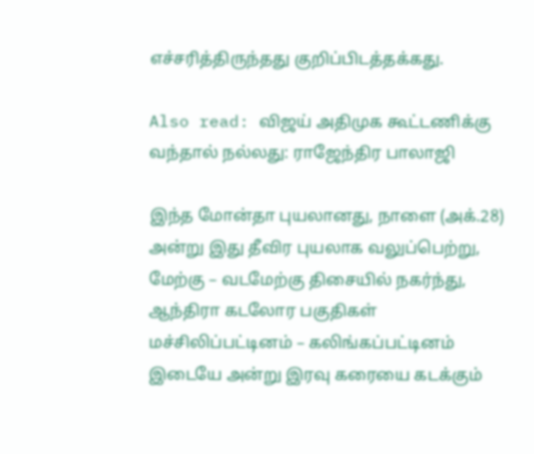எச்சரித்திருந்தது குறிப்பிடத்தக்கது.

Also read: விஜய் அதிமுக கூட்டணிக்கு வந்தால் நல்லது: ராஜேந்திர பாலாஜி

இந்த மோன்தா புயலானது, நாளை (அக்.28) அன்று இது தீவிர புயலாக வலுப்பெற்று, மேற்கு – வடமேற்கு திசையில் நகர்ந்து, ஆந்திரா கடலோர பகுதிகள் மச்சிலிப்பட்டினம் – கலிங்கப்பட்டினம் இடையே அன்று இரவு கரையை கடக்கும்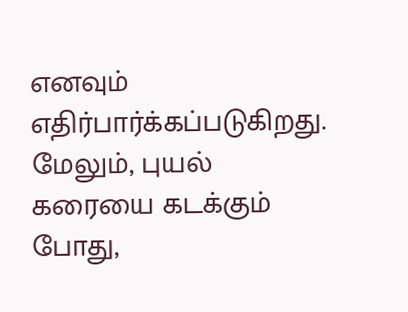எனவும் எதிர்பார்க்கப்படுகிறது. மேலும், புயல் கரையை கடக்கும் போது,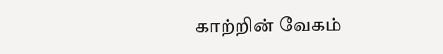காற்றின் வேகம்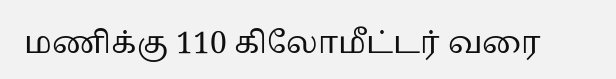மணிக்கு 110 கிலோமீட்டர் வரை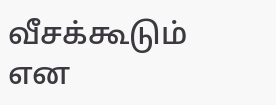வீசக்கூடும் என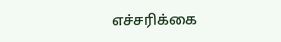எச்சரிக்கை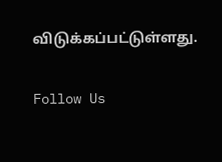விடுக்கப்பட்டுள்ளது.

Follow Us